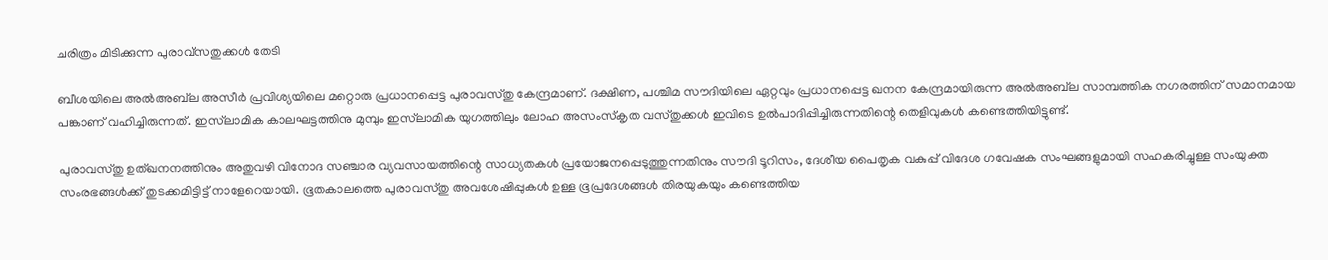ചരിത്രം മിടിക്കുന്ന പുരാവ്‌സതുക്കൾ തേടി

ബീശയിലെ അൽഅബ്‌ല അസീർ പ്രവിശ്യയിലെ മറ്റൊരു പ്രധാനപ്പെട്ട പുരാവസ്തു കേന്ദ്രമാണ്. ദക്ഷിണ, പശ്ചിമ സൗദിയിലെ ഏറ്റവും പ്രധാനപ്പെട്ട ഖനന കേന്ദ്രമായിരുന്ന അൽഅബ്‌ല സാമ്പത്തിക നഗരത്തിന് സമാനമായ പങ്കാണ് വഹിച്ചിരുന്നത്. ഇസ്‌ലാമിക കാലഘട്ടത്തിനു മുമ്പും ഇസ്‌ലാമിക യുഗത്തിലും ലോഹ അസംസ്‌കൃത വസ്തുക്കൾ ഇവിടെ ഉൽപാദിപ്പിച്ചിരുന്നതിന്റെ തെളിവുകൾ കണ്ടെത്തിയിട്ടുണ്ട്.

പുരാവസ്തു ഉത്ഖനനത്തിനും അതുവഴി വിനോദ സഞ്ചാര വ്യവസായത്തിന്റെ സാധ്യതകൾ പ്രയോജനപ്പെടുത്തുന്നതിനും സൗദി ടൂറിസം, ദേശീയ പൈതൃക വകുപ്പ് വിദേശ ഗവേഷക സംഘങ്ങളുമായി സഹകരിച്ചുള്ള സംയുക്ത സംരഭങ്ങൾക്ക് തുടക്കമിട്ടിട്ട് നാളേറെയായി. ഭൂതകാലത്തെ പുരാവസ്തു അവശേഷിപ്പുകൾ ഉള്ള ഭൂപ്രദേശങ്ങൾ തിരയുകയും കണ്ടെത്തിയ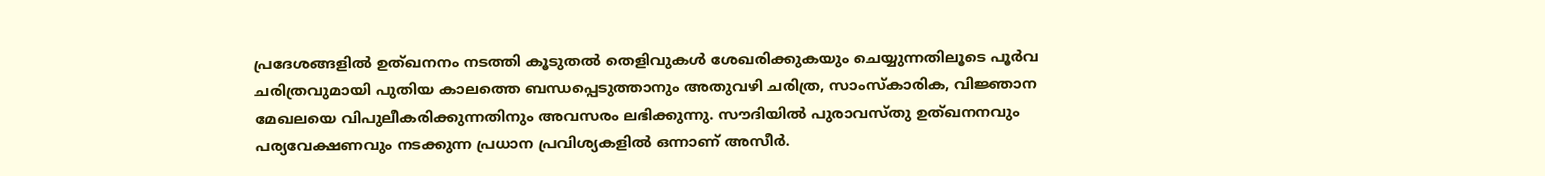പ്രദേശങ്ങളിൽ ഉത്ഖനനം നടത്തി കൂടുതൽ തെളിവുകൾ ശേഖരിക്കുകയും ചെയ്യുന്നതിലൂടെ പൂർവ ചരിത്രവുമായി പുതിയ കാലത്തെ ബന്ധപ്പെടുത്താനും അതുവഴി ചരിത്ര, സാംസ്‌കാരിക, വിജ്ഞാന മേഖലയെ വിപുലീകരിക്കുന്നതിനും അവസരം ലഭിക്കുന്നു. സൗദിയിൽ പുരാവസ്തു ഉത്ഖനനവും പര്യവേക്ഷണവും നടക്കുന്ന പ്രധാന പ്രവിശ്യകളിൽ ഒന്നാണ് അസീർ.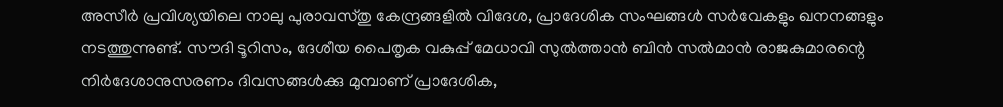അസീർ പ്രവിശ്യയിലെ നാലു പുരാവസ്തു കേന്ദ്രങ്ങളിൽ വിദേശ, പ്രാദേശിക സംഘങ്ങൾ സർവേകളും ഖനനങ്ങളും നടത്തുന്നുണ്ട്. സൗദി ടൂറിസം, ദേശീയ പൈതൃക വകുപ്പ് മേധാവി സുൽത്താൻ ബിൻ സൽമാൻ രാജകുമാരന്റെ നിർദേശാനുസരണം ദിവസങ്ങൾക്കു മുമ്പാണ് പ്രാദേശിക,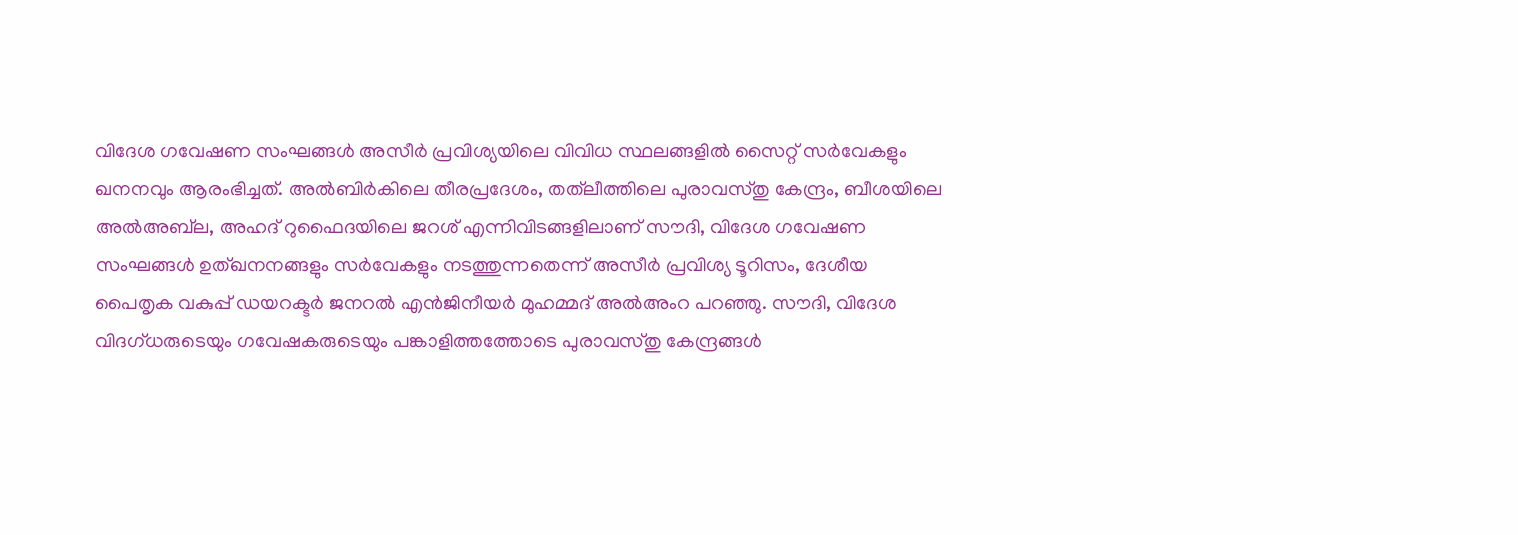വിദേശ ഗവേഷണ സംഘങ്ങൾ അസീർ പ്രവിശ്യയിലെ വിവിധ സ്ഥലങ്ങളിൽ സൈറ്റ് സർവേകളും ഖനനവും ആരംഭിച്ചത്. അൽബിർകിലെ തീരപ്രദേശം, തത്‌ലീത്തിലെ പുരാവസ്തു കേന്ദ്രം, ബീശയിലെ അൽഅബ്‌ല, അഹദ് റുഫൈദയിലെ ജറശ് എന്നിവിടങ്ങളിലാണ് സൗദി, വിദേശ ഗവേഷണ സംഘങ്ങൾ ഉത്ഖനനങ്ങളും സർവേകളും നടത്തുന്നതെന്ന് അസീർ പ്രവിശ്യ ടൂറിസം, ദേശീയ പൈതൃക വകുപ്പ് ഡയറക്ടർ ജനറൽ എൻജിനീയർ മുഹമ്മദ് അൽഅംറ പറഞ്ഞു. സൗദി, വിദേശ വിദഗ്ധരുടെയും ഗവേഷകരുടെയും പങ്കാളിത്തത്തോടെ പുരാവസ്തു കേന്ദ്രങ്ങൾ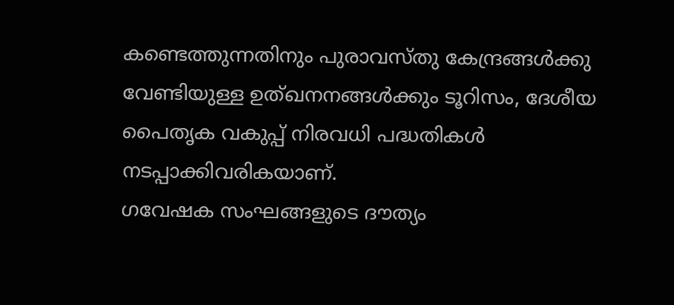കണ്ടെത്തുന്നതിനും പുരാവസ്തു കേന്ദ്രങ്ങൾക്കു വേണ്ടിയുള്ള ഉത്ഖനനങ്ങൾക്കും ടൂറിസം, ദേശീയ പൈതൃക വകുപ്പ് നിരവധി പദ്ധതികൾ നടപ്പാക്കിവരികയാണ്.
ഗവേഷക സംഘങ്ങളുടെ ദൗത്യം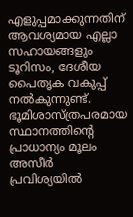എളുപ്പമാക്കുന്നതിന് ആവശ്യമായ എല്ലാ സഹായങ്ങളും ടൂറിസം, ദേശീയ പൈതൃക വകുപ്പ് നൽകുന്നുണ്ട്.  ഭൂമിശാസ്ത്രപരമായ സ്ഥാനത്തിന്റെ പ്രാധാന്യം മൂലം അസീർ പ്രവിശ്യയിൽ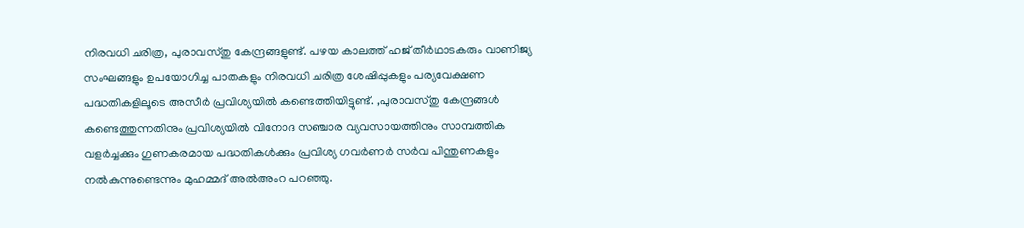നിരവധി ചരിത്ര, പുരാവസ്തു കേന്ദ്രങ്ങളുണ്ട്. പഴയ കാലത്ത് ഹജ് തീർഥാടകരും വാണിജ്യ സംഘങ്ങളും ഉപയോഗിച്ച പാതകളും നിരവധി ചരിത്ര ശേഷിപ്പുകളും പര്യവേക്ഷണ പദ്ധതികളിലൂടെ അസീർ പ്രവിശ്യയിൽ കണ്ടെത്തിയിട്ടുണ്ട്. ,പുരാവസ്തു കേന്ദ്രങ്ങൾ കണ്ടെത്തുന്നതിനും പ്രവിശ്യയിൽ വിനോദ സഞ്ചാര വ്യവസായത്തിനും സാമ്പത്തിക വളർച്ചക്കും ഗുണകരമായ പദ്ധതികൾക്കും പ്രവിശ്യ ഗവർണർ സർവ പിന്തുണകളും നൽകുന്നുണ്ടെന്നും മുഹമ്മദ് അൽഅംറ പറഞ്ഞു.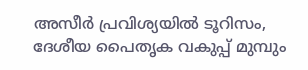അസീർ പ്രവിശ്യയിൽ ടൂറിസം, ദേശീയ പൈതൃക വകുപ്പ് മുമ്പും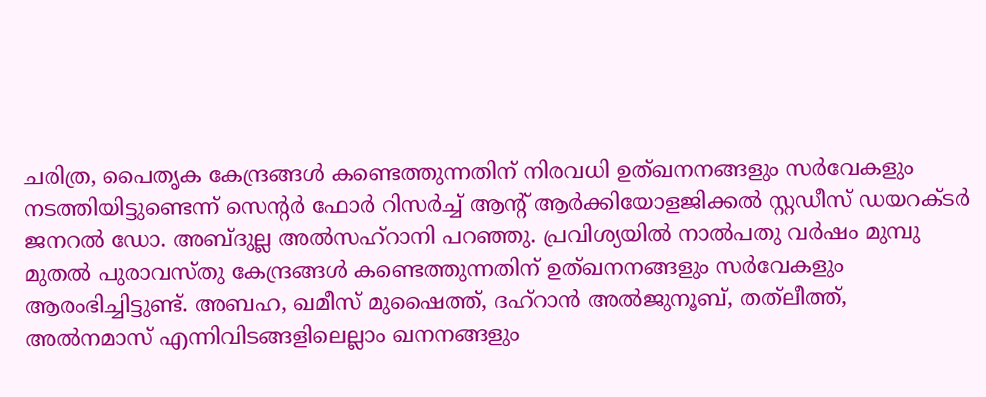ചരിത്ര, പൈതൃക കേന്ദ്രങ്ങൾ കണ്ടെത്തുന്നതിന് നിരവധി ഉത്ഖനനങ്ങളും സർവേകളും നടത്തിയിട്ടുണ്ടെന്ന് സെന്റർ ഫോർ റിസർച്ച് ആന്റ് ആർക്കിയോളജിക്കൽ സ്റ്റഡീസ് ഡയറക്ടർ ജനറൽ ഡോ. അബ്ദുല്ല അൽസഹ്‌റാനി പറഞ്ഞു. പ്രവിശ്യയിൽ നാൽപതു വർഷം മുമ്പു മുതൽ പുരാവസ്തു കേന്ദ്രങ്ങൾ കണ്ടെത്തുന്നതിന് ഉത്ഖനനങ്ങളും സർവേകളും ആരംഭിച്ചിട്ടുണ്ട്. അബഹ, ഖമീസ് മുഷൈത്ത്, ദഹ്‌റാൻ അൽജുനൂബ്, തത്‌ലീത്ത്, അൽനമാസ് എന്നിവിടങ്ങളിലെല്ലാം ഖനനങ്ങളും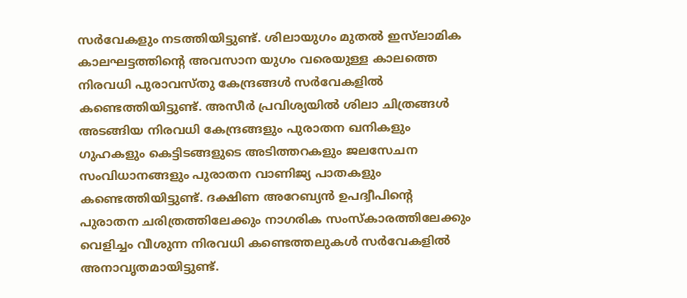സർവേകളും നടത്തിയിട്ടുണ്ട്. ശിലായുഗം മുതൽ ഇസ്‌ലാമിക കാലഘട്ടത്തിന്റെ അവസാന യുഗം വരെയുള്ള കാലത്തെ നിരവധി പുരാവസ്തു കേന്ദ്രങ്ങൾ സർവേകളിൽ കണ്ടെത്തിയിട്ടുണ്ട്. അസീർ പ്രവിശ്യയിൽ ശിലാ ചിത്രങ്ങൾ അടങ്ങിയ നിരവധി കേന്ദ്രങ്ങളും പുരാതന ഖനികളും ഗുഹകളും കെട്ടിടങ്ങളുടെ അടിത്തറകളും ജലസേചന സംവിധാനങ്ങളും പുരാതന വാണിജ്യ പാതകളും കണ്ടെത്തിയിട്ടുണ്ട്. ദക്ഷിണ അറേബ്യൻ ഉപദ്വീപിന്റെ പുരാതന ചരിത്രത്തിലേക്കും നാഗരിക സംസ്‌കാരത്തിലേക്കും വെളിച്ചം വീശുന്ന നിരവധി കണ്ടെത്തലുകൾ സർവേകളിൽ അനാവൃതമായിട്ടുണ്ട്.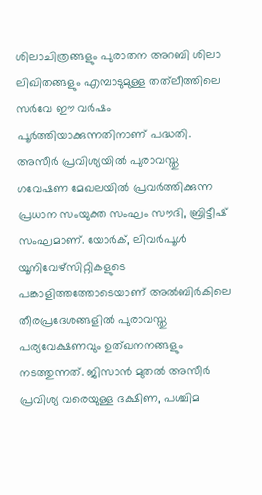ശിലാചിത്രങ്ങളും പുരാതന അറബി ശിലാ ലിഖിതങ്ങളും എമ്പാടുമുള്ള തത്‌ലീത്തിലെ സർവേ ഈ വർഷം പൂർത്തിയാക്കുന്നതിനാണ് പദ്ധതി. അസീർ പ്രവിശ്യയിൽ പുരാവസ്തു ഗവേഷണ മേഖലയിൽ പ്രവർത്തിക്കുന്ന പ്രധാന സംയുക്ത സംഘം സൗദി, ബ്രിട്ടീഷ് സംഘമാണ്. യോർക്, ലിവർപൂൾ യൂനിവേഴ്‌സിറ്റികളുടെ പങ്കാളിത്തത്തോടെയാണ് അൽബിർകിലെ തീരപ്രദേശങ്ങളിൽ പുരാവസ്തു പര്യവേക്ഷണവും ഉത്ഖനനങ്ങളും നടത്തുന്നത്. ജിസാൻ മുതൽ അസീർ പ്രവിശ്യ വരെയുള്ള ദക്ഷിണ, പശ്ചിമ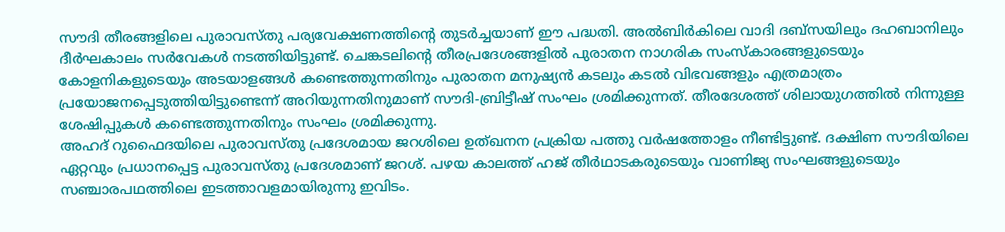സൗദി തീരങ്ങളിലെ പുരാവസ്തു പര്യവേക്ഷണത്തിന്റെ തുടർച്ചയാണ് ഈ പദ്ധതി. അൽബിർകിലെ വാദി ദബ്‌സയിലും ദഹബാനിലും ദീർഘകാലം സർവേകൾ നടത്തിയിട്ടുണ്ട്. ചെങ്കടലിന്റെ തീരപ്രദേശങ്ങളിൽ പുരാതന നാഗരിക സംസ്‌കാരങ്ങളുടെയും കോളനികളുടെയും അടയാളങ്ങൾ കണ്ടെത്തുന്നതിനും പുരാതന മനുഷ്യൻ കടലും കടൽ വിഭവങ്ങളും എത്രമാത്രം പ്രയോജനപ്പെടുത്തിയിട്ടുണ്ടെന്ന് അറിയുന്നതിനുമാണ് സൗദി-ബ്രിട്ടീഷ് സംഘം ശ്രമിക്കുന്നത്. തീരദേശത്ത് ശിലായുഗത്തിൽ നിന്നുള്ള ശേഷിപ്പുകൾ കണ്ടെത്തുന്നതിനും സംഘം ശ്രമിക്കുന്നു.
അഹദ് റുഫൈദയിലെ പുരാവസ്തു പ്രദേശമായ ജറശിലെ ഉത്ഖനന പ്രക്രിയ പത്തു വർഷത്തോളം നീണ്ടിട്ടുണ്ട്. ദക്ഷിണ സൗദിയിലെ ഏറ്റവും പ്രധാനപ്പെട്ട പുരാവസ്തു പ്രദേശമാണ് ജറശ്. പഴയ കാലത്ത് ഹജ് തീർഥാടകരുടെയും വാണിജ്യ സംഘങ്ങളുടെയും സഞ്ചാരപഥത്തിലെ ഇടത്താവളമായിരുന്നു ഇവിടം.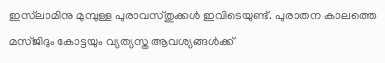ഇസ്‌ലാമിനു മുമ്പുള്ള പുരാവസ്തുക്കൾ ഇവിടെയുണ്ട്. പുരാതന കാലത്തെ മസ്ജിദും കോട്ടയും വ്യത്യസ്ത ആവശ്യങ്ങൾക്ക്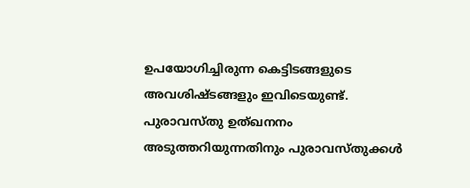ഉപയോഗിച്ചിരുന്ന കെട്ടിടങ്ങളുടെ അവശിഷ്ടങ്ങളും ഇവിടെയുണ്ട്.
പുരാവസ്തു ഉത്ഖനനം അടുത്തറിയുന്നതിനും പുരാവസ്തുക്കൾ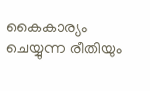കൈകാര്യം ചെയ്യുന്ന രീതിയും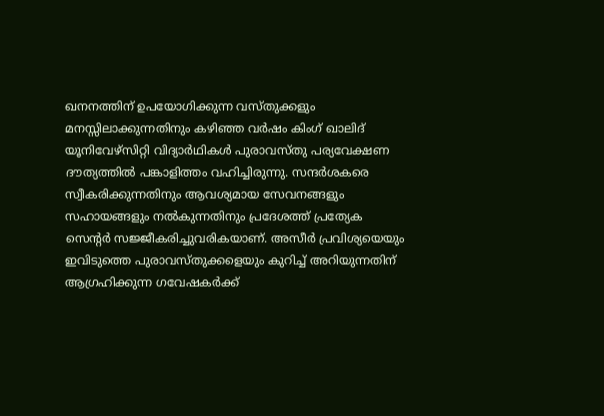ഖനനത്തിന് ഉപയോഗിക്കുന്ന വസ്തുക്കളും മനസ്സിലാക്കുന്നതിനും കഴിഞ്ഞ വർഷം കിംഗ് ഖാലിദ് യൂനിവേഴ്‌സിറ്റി വിദ്യാർഥികൾ പുരാവസ്തു പര്യവേക്ഷണ ദൗത്യത്തിൽ പങ്കാളിത്തം വഹിച്ചിരുന്നു. സന്ദർശകരെ സ്വീകരിക്കുന്നതിനും ആവശ്യമായ സേവനങ്ങളും സഹായങ്ങളും നൽകുന്നതിനും പ്രദേശത്ത് പ്രത്യേക സെന്റർ സജ്ജീകരിച്ചുവരികയാണ്. അസീർ പ്രവിശ്യയെയും ഇവിടുത്തെ പുരാവസ്തുക്കളെയും കുറിച്ച് അറിയുന്നതിന് ആഗ്രഹിക്കുന്ന ഗവേഷകർക്ക്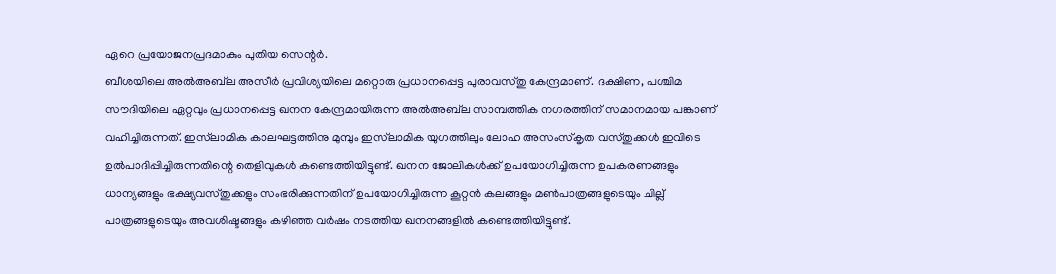ഏറെ പ്രയോജനപ്രദമാകും പുതിയ സെന്റർ.
ബീശയിലെ അൽഅബ്‌ല അസീർ പ്രവിശ്യയിലെ മറ്റൊരു പ്രധാനപ്പെട്ട പുരാവസ്തു കേന്ദ്രമാണ്. ദക്ഷിണ, പശ്ചിമ സൗദിയിലെ ഏറ്റവും പ്രധാനപ്പെട്ട ഖനന കേന്ദ്രമായിരുന്ന അൽഅബ്‌ല സാമ്പത്തിക നഗരത്തിന് സമാനമായ പങ്കാണ് വഹിച്ചിരുന്നത്. ഇസ്‌ലാമിക കാലഘട്ടത്തിനു മുമ്പും ഇസ്‌ലാമിക യുഗത്തിലും ലോഹ അസംസ്‌കൃത വസ്തുക്കൾ ഇവിടെ ഉൽപാദിപ്പിച്ചിരുന്നതിന്റെ തെളിവുകൾ കണ്ടെത്തിയിട്ടുണ്ട്. ഖനന ജോലികൾക്ക് ഉപയോഗിച്ചിരുന്ന ഉപകരണങ്ങളും ധാന്യങ്ങളും ഭക്ഷ്യവസ്തുക്കളും സംഭരിക്കുന്നതിന് ഉപയോഗിച്ചിരുന്ന കൂറ്റൻ കലങ്ങളും മൺപാത്രങ്ങളുടെയും ചില്ല് പാത്രങ്ങളുടെയും അവശിഷ്ടങ്ങളും കഴിഞ്ഞ വർഷം നടത്തിയ ഖനനങ്ങളിൽ കണ്ടെത്തിയിട്ടുണ്ട്.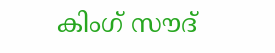കിംഗ് സൗദ്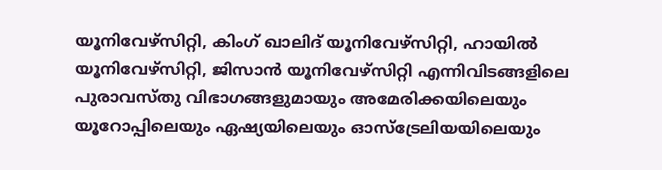യൂനിവേഴ്‌സിറ്റി, കിംഗ് ഖാലിദ് യൂനിവേഴ്‌സിറ്റി, ഹായിൽ യൂനിവേഴ്‌സിറ്റി, ജിസാൻ യൂനിവേഴ്‌സിറ്റി എന്നിവിടങ്ങളിലെ പുരാവസ്തു വിഭാഗങ്ങളുമായും അമേരിക്കയിലെയും യൂറോപ്പിലെയും ഏഷ്യയിലെയും ഓസ്‌ട്രേലിയയിലെയും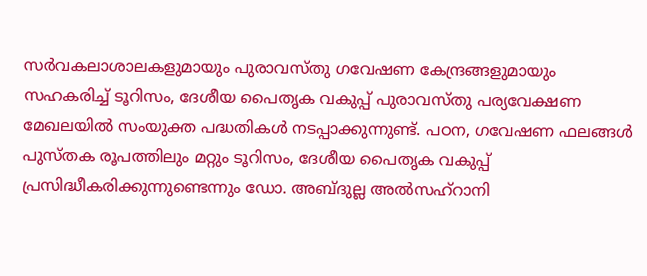സർവകലാശാലകളുമായും പുരാവസ്തു ഗവേഷണ കേന്ദ്രങ്ങളുമായും സഹകരിച്ച് ടൂറിസം, ദേശീയ പൈതൃക വകുപ്പ് പുരാവസ്തു പര്യവേക്ഷണ മേഖലയിൽ സംയുക്ത പദ്ധതികൾ നടപ്പാക്കുന്നുണ്ട്. പഠന, ഗവേഷണ ഫലങ്ങൾ പുസ്തക രൂപത്തിലും മറ്റും ടൂറിസം, ദേശീയ പൈതൃക വകുപ്പ് പ്രസിദ്ധീകരിക്കുന്നുണ്ടെന്നും ഡോ. അബ്ദുല്ല അൽസഹ്‌റാനി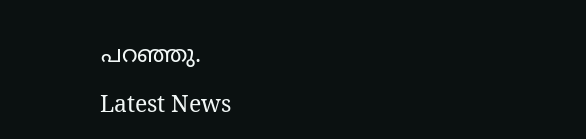പറഞ്ഞു.

Latest News